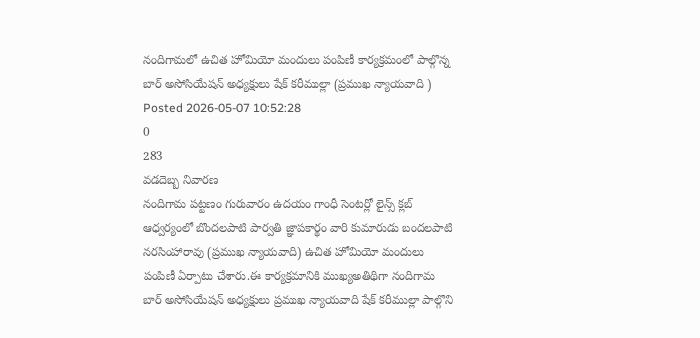నందిగామలో ఉచిత హోమియో మందులు పంపిణీ కార్యక్రమంలో పాల్గొన్న బార్ అసోసియేషన్ అధ్యక్షులు షేక్ కరీముల్లా (ప్రముఖ న్యాయవాది )
Posted 2026-05-07 10:52:28
0
283
వడదెబ్బ నివారణ
నందిగామ పట్టణం గురువారం ఉదయం గాంధీ సెంటర్లో లైన్స్ క్లబ్ ఆధ్వర్యంలో బొందలపాటి పార్వతి జ్ఞాపకార్థం వారి కుమారుడు బందలపాటి నరసింహారావు (ప్రముఖ న్యాయవాది) ఉచిత హోమియో మందులు పంపిణీ ఏర్పాటు చేశారు.ఈ కార్యక్రమానికి ముఖ్యఅతిథిగా నందిగామ బార్ అసోసియేషన్ అధ్యక్షులు ప్రముఖ న్యాయవాది షేక్ కరీముల్లా పాల్గొని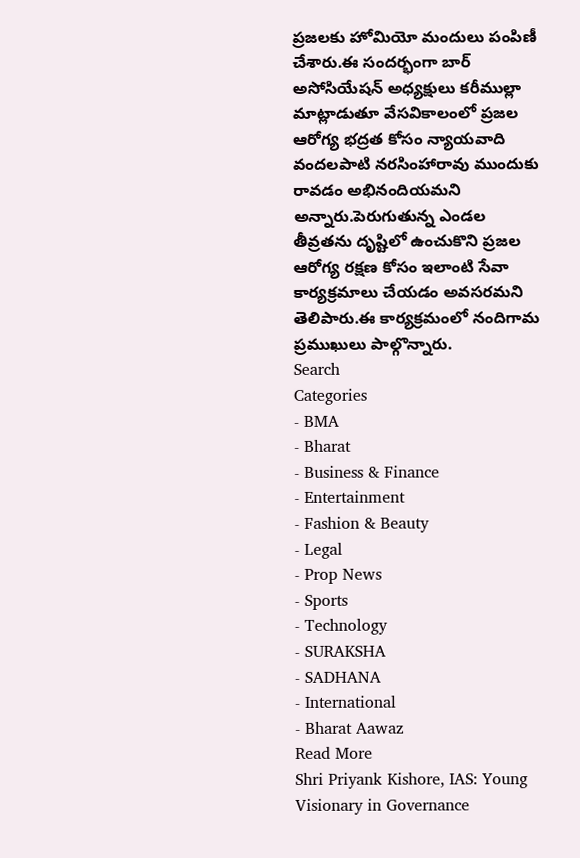ప్రజలకు హోమియో మందులు పంపిణీ చేశారు.ఈ సందర్భంగా బార్ అసోసియేషన్ అధ్యక్షులు కరీముల్లా మాట్లాడుతూ వేసవికాలంలో ప్రజల ఆరోగ్య భద్రత కోసం న్యాయవాది వందలపాటి నరసింహారావు ముందుకు రావడం అభినందియమని అన్నారు.పెరుగుతున్న ఎండల తీవ్రతను దృష్టిలో ఉంచుకొని ప్రజల ఆరోగ్య రక్షణ కోసం ఇలాంటి సేవా కార్యక్రమాలు చేయడం అవసరమని తెలిపారు.ఈ కార్యక్రమంలో నందిగామ ప్రముఖులు పాల్గొన్నారు.
Search
Categories
- BMA
- Bharat
- Business & Finance
- Entertainment
- Fashion & Beauty
- Legal
- Prop News
- Sports
- Technology
- SURAKSHA
- SADHANA
- International
- Bharat Aawaz
Read More
Shri Priyank Kishore, IAS: Young Visionary in Governance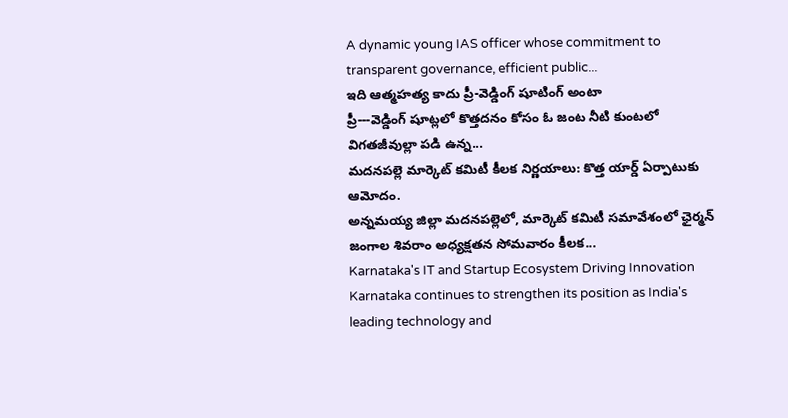A dynamic young IAS officer whose commitment to transparent governance, efficient public...
ఇది ఆత్మహత్య కాదు ప్రీ-వెడ్డింగ్ షూటింగ్ అంటా
ప్రీ---వెడ్డింగ్ షూట్లలో కొత్తదనం కోసం ఓ జంట నీటి కుంటలో విగతజీవుల్లా పడి ఉన్న...
మదనపల్లె మార్కెట్ కమిటీ కీలక నిర్ణయాలు: కొత్త యార్డ్ ఏర్పాటుకు ఆమోదం.
అన్నమయ్య జిల్లా మదనపల్లెలో, మార్కెట్ కమిటీ సమావేశంలో ఛైర్మన్ జంగాల శివరాం అధ్యక్షతన సోమవారం కీలక...
Karnataka's IT and Startup Ecosystem Driving Innovation
Karnataka continues to strengthen its position as India's leading technology and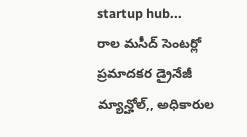startup hub...
రాల మసీద్ సెంటర్లో ప్రమాదకర డ్రైనేజీ మ్యాన్హోల్,, అధికారుల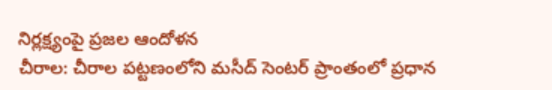నిర్లక్ష్యంపై ప్రజల ఆందోళన
చీరాల: చీరాల పట్టణంలోని మసీద్ సెంటర్ ప్రాంతంలో ప్రధాన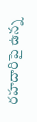రహదారిపై ఉన్న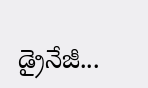డ్రైనేజీ...